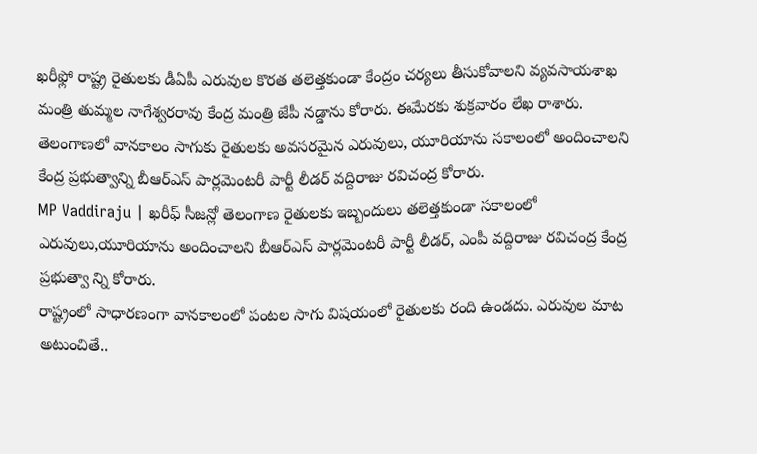ఖరీఫ్లో రాష్ట్ర రైతులకు డీఏపీ ఎరువుల కొరత తలెత్తకుండా కేంద్రం చర్యలు తీసుకోవాలని వ్యవసాయశాఖ మంత్రి తుమ్మల నాగేశ్వరరావు కేంద్ర మంత్రి జేపీ నడ్డాను కోరారు. ఈమేరకు శుక్రవారం లేఖ రాశారు.
తెలంగాణలో వానకాలం సాగుకు రైతులకు అవసరమైన ఎరువులు, యూరియాను సకాలంలో అందించాలని కేంద్ర ప్రభుత్వాన్ని బీఆర్ఎస్ పార్లమెంటరీ పార్టీ లీడర్ వద్దిరాజు రవిచంద్ర కోరారు.
MP Vaddiraju | ఖరీఫ్ సీజన్లో తెలంగాణ రైతులకు ఇబ్బందులు తలెత్తకుండా సకాలంలో ఎరువులు,యూరియాను అందించాలని బీఆర్ఎస్ పార్లమెంటరీ పార్టీ లీడర్, ఎంపీ వద్దిరాజు రవిచంద్ర కేంద్ర ప్రభుత్వా న్ని కోరారు.
రాష్ట్రంలో సాధారణంగా వానకాలంలో పంటల సాగు విషయంలో రైతులకు రంది ఉండదు. ఎరువుల మాట అటుంచితే..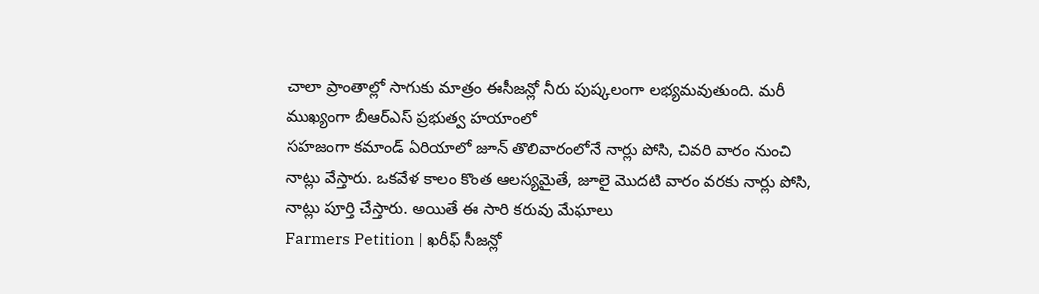చాలా ప్రాంతాల్లో సాగుకు మాత్రం ఈసీజన్లో నీరు పుష్కలంగా లభ్యమవుతుంది. మరీ ముఖ్యంగా బీఆర్ఎస్ ప్రభుత్వ హయాంలో
సహజంగా కమాండ్ ఏరియాలో జూన్ తొలివారంలోనే నార్లు పోసి, చివరి వారం నుంచి నాట్లు వేస్తారు. ఒకవేళ కాలం కొంత ఆలస్యమైతే, జూలై మొదటి వారం వరకు నార్లు పోసి, నాట్లు పూర్తి చేస్తారు. అయితే ఈ సారి కరువు మేఘాలు
Farmers Petition | ఖరీఫ్ సీజన్లో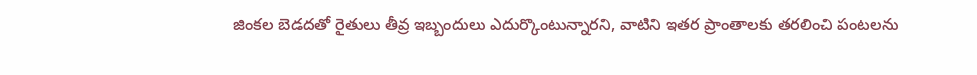జింకల బెడదతో రైతులు తీవ్ర ఇబ్బందులు ఎదుర్కొంటున్నారని, వాటిని ఇతర ప్రాంతాలకు తరలించి పంటలను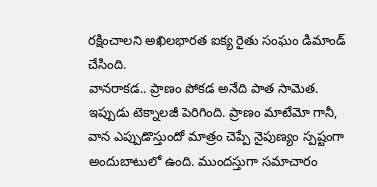రక్షించాలని అఖిలభారత ఐక్య రైతు సంఘం డిమాండ్ చేసింది.
వానరాకడ.. ప్రాణం పోకడ అనేది పాత సామెత. ఇప్పుడు టెక్నాలజీ పెరిగింది. ప్రాణం మాటేమో గానీ, వాన ఎప్పుడొస్తుందో మాత్రం చెప్పే నైపుణ్యం స్పష్టంగా అందుబాటులో ఉంది. ముందస్తుగా సమాచారం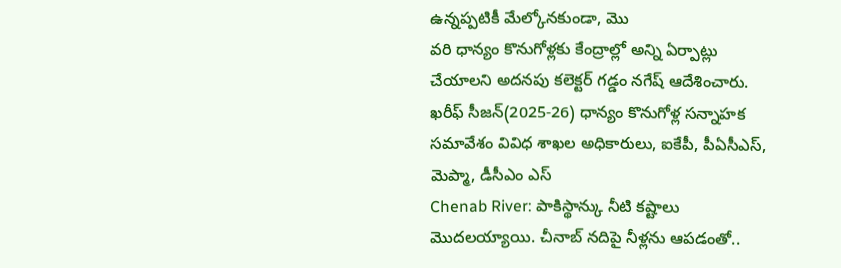ఉన్నప్పటికీ మేల్కోనకుండా, మొ
వరి ధాన్యం కొనుగోళ్లకు కేంద్రాల్లో అన్ని ఏర్పాట్లు చేయాలని అదనపు కలెక్టర్ గడ్డం నగేష్ ఆదేశించారు. ఖరీఫ్ సీజన్(2025-26) ధాన్యం కొనుగోళ్ల సన్నాహక సమావేశం వివిధ శాఖల అధికారులు, ఐకేపీ, పీఏసీఎస్, మెప్మా, డీసీఎం ఎస్
Chenab River: పాకిస్థాన్కు నీటి కష్టాలు మొదలయ్యాయి. చీనాబ్ నదిపై నీళ్లను ఆపడంతో..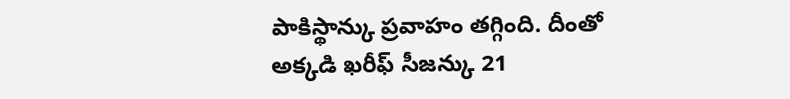పాకిస్థాన్కు ప్రవాహం తగ్గింది. దీంతో అక్కడి ఖరీఫ్ సీజన్కు 21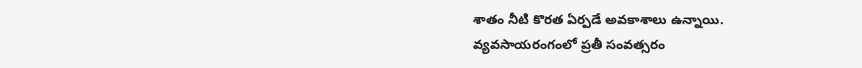శాతం నీటి కొరత ఏర్పడే అవకాశాలు ఉన్నాయి.
వ్యవసాయరంగంలో ప్రతీ సంవత్సరం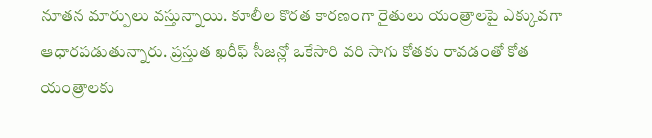నూతన మార్పులు వస్తున్నాయి. కూలీల కొరత కారణంగా రైతులు యంత్రాలపై ఎక్కువగా ఆధారపడుతున్నారు. ప్రస్తుత ఖరీఫ్ సీజన్లో ఒకేసారి వరి సాగు కోతకు రావడంతో కోత యంత్రాలకు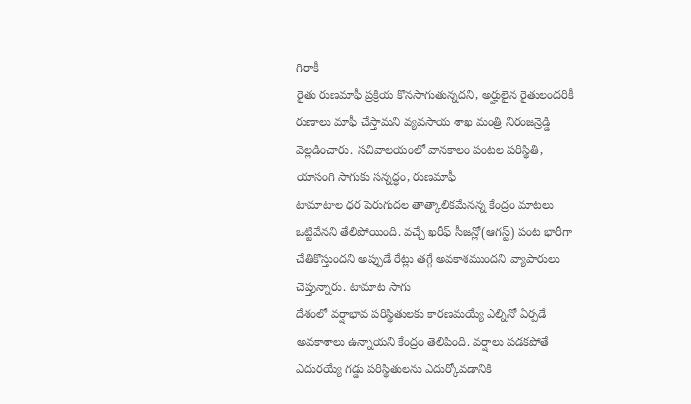గిరాకీ
రైతు రుణమాఫీ ప్రక్రియ కొనసాగుతున్నదని, అర్హులైన రైతులందరికీ రుణాలు మాఫీ చేస్తామని వ్యవసాయ శాఖ మంత్రి నిరంజన్రెడ్డి వెల్లడించారు. సచివాలయంలో వానకాలం పంటల పరిస్థితి, యాసంగి సాగుకు సన్నద్ధం, రుణమాఫీ
టామాటాల ధర పెరుగుదల తాత్కాలికమేనన్న కేంద్రం మాటలు ఒట్టివేనని తేలిపోయింది. వచ్చే ఖరీఫ్ సీజన్లో(ఆగస్ట్) పంట భారీగా చేతికొస్తుందని అప్పుడే రేట్లు తగ్గే అవకాశముందని వ్యాపారులు చెప్తున్నారు. టామాట సాగు
దేశంలో వర్షాభావ పరిస్థితులకు కారణమయ్యే ఎల్నినో ఏర్పడే అవకాశాలు ఉన్నాయని కేంద్రం తెలిపింది. వర్షాలు పడకపోతే ఎదురయ్యే గడ్డు పరిస్థితులను ఎదుర్కోవడానికి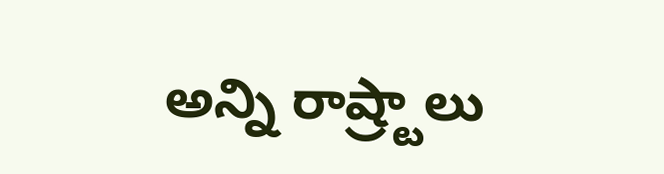అన్ని రాష్ర్టాలు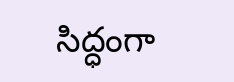సిద్ధంగా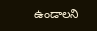ఉండాలని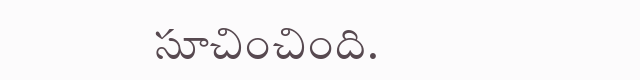సూచించింది.